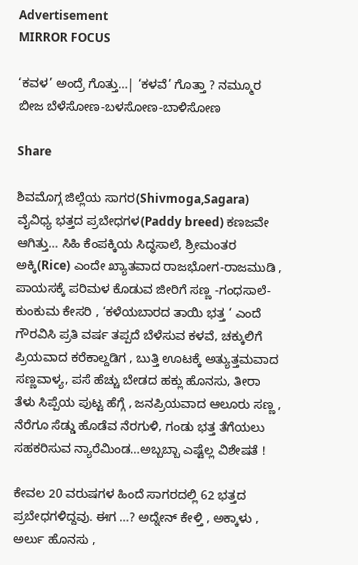Advertisement
MIRROR FOCUS

‘ಕವಳ’ ಅಂದ್ರೆ ಗೊತ್ತು…| ‘ಕಳವೆ’ ಗೊತ್ತಾ ? ನಮ್ಮೂರ ಬೀಜ ಬೆಳೆಸೋಣ-ಬಳಸೋಣ-ಬಾಳಿಸೋಣ

Share

ಶಿವಮೊಗ್ಗ ಜಿಲ್ಲೆಯ ಸಾಗರ(Shivmoga,Sagara) ವೈವಿಧ್ಯ ಭತ್ತದ ಪ್ರಬೇಧಗಳ(Paddy breed) ಕಣಜವೇ ಆಗಿತ್ತು… ಸಿಹಿ ಕೆಂಪಕ್ಕಿಯ ಸಿದ್ಧಸಾಲೆ, ಶ್ರೀಮಂತರ ಅಕ್ಕಿ(Rice) ಎಂದೇ ಖ್ಯಾತವಾದ ರಾಜಭೋಗ-ರಾಜಮುಡಿ , ಪಾಯಸಕ್ಕೆ ಪರಿಮಳ ಕೊಡುವ ಜೀರಿಗೆ ಸಣ್ಣ -ಗಂಧಸಾಲೆ-ಕುಂಕುಮ ಕೇಸರಿ , ‘ಕಳೆಯಬಾರದ ತಾಯಿ ಭತ್ತ ‘ ಎಂದೆ ಗೌರವಿಸಿ ಪ್ರತಿ ವರ್ಷ ತಪ್ಪದೆ ಬೆಳೆಸುವ ಕಳವೆ, ಚಕ್ಕುಲಿಗೆ ಪ್ರಿಯವಾದ ಕರೆಕಾಲ್ದಡಿಗ , ಬುತ್ತಿ ಊಟಕ್ಕೆ ಅತ್ಯುತ್ತಮವಾದ ಸಣ್ಣವಾಳ್ಯ, ಪಸೆ ಹೆಚ್ಚು ಬೇಡದ ಹಕ್ಲು ಹೊನಸು, ತೀರಾ ತೆಳು ಸಿಪ್ಪೆಯ ಪುಟ್ಟ ಹೆಗ್ಗೆ , ಜನಪ್ರಿಯವಾದ ಆಲೂರು ಸಣ್ಣ , ನೆರೆಗೂ ಸೆಡ್ಡು ಹೊಡೆವ ನೆರಗುಳಿ, ಗಂಡು ಭತ್ತ ತೆಗೆಯಲು ಸಹಕರಿಸುವ ನ್ಯಾರೆಮಿಂಡ…ಅಬ್ಬಬ್ಬಾ ಎಷ್ಟೆಲ್ಲ ವಿಶೇಷತೆ !

ಕೇವಲ 20 ವರುಷಗಳ ಹಿಂದೆ ಸಾಗರದಲ್ಲಿ 62 ಭತ್ತದ ಪ್ರಬೇಧಗಳಿದ್ದವು. ಈಗ …? ಅದ್ನೇನ್ ಕೇಳ್ತಿ , ಅಕ್ಕಾಳು , ಅರ್ಲು ಹೊನಸು ,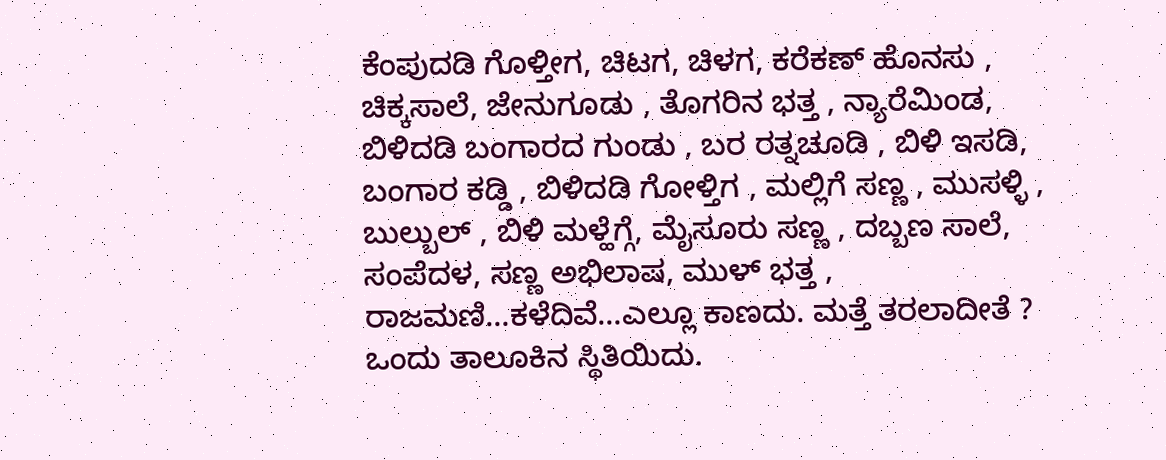ಕೆಂಪುದಡಿ ಗೊಳ್ತೀಗ, ಚಿಟಗ, ಚಿಳಗ, ಕರೆಕಣ್ ಹೊನಸು , ಚಿಕ್ಕಸಾಲೆ, ಜೇನುಗೂಡು , ತೊಗರಿನ ಭತ್ತ , ನ್ಯಾರೆಮಿಂಡ, ಬಿಳಿದಡಿ ಬಂಗಾರದ ಗುಂಡು , ಬರ ರತ್ನಚೂಡಿ , ಬಿಳಿ ಇಸಡಿ, ಬಂಗಾರ ಕಡ್ಡಿ , ಬಿಳಿದಡಿ ಗೋಳ್ತಿಗ , ಮಲ್ಲಿಗೆ ಸಣ್ಣ , ಮುಸಳ್ಳಿ , ಬುಲ್ಬುಲ್ , ಬಿಳಿ ಮಳ್ಹೆಗ್ಗೆ, ಮೈಸೂರು ಸಣ್ಣ , ದಬ್ಬಣ ಸಾಲೆ, ಸಂಪೆದಳ, ಸಣ್ಣ ಅಭಿಲಾಷ, ಮುಳ್ ಭತ್ತ , ರಾಜಮಣಿ…ಕಳೆದಿವೆ…ಎಲ್ಲೂ ಕಾಣದು. ಮತ್ತೆ ತರಲಾದೀತೆ ? ಒಂದು ತಾಲೂಕಿನ ಸ್ಥಿತಿಯಿದು.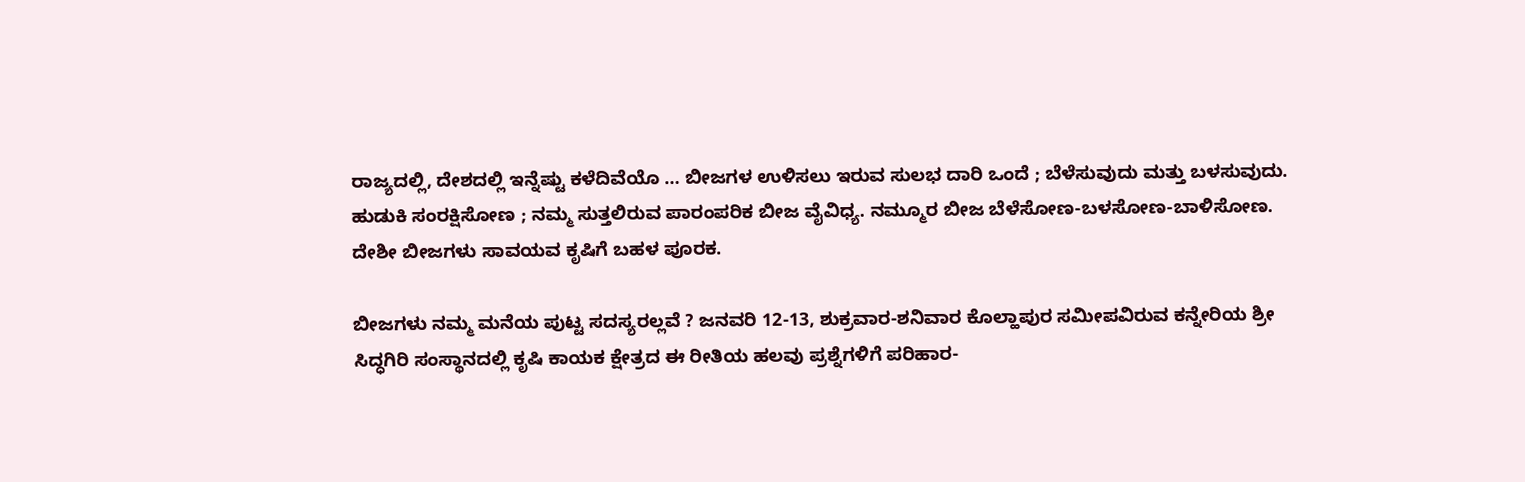ರಾಜ್ಯದಲ್ಲಿ, ದೇಶದಲ್ಲಿ ಇನ್ನೆಷ್ಟು ಕಳೆದಿವೆಯೊ … ಬೀಜಗಳ ಉಳಿಸಲು ಇರುವ ಸುಲಭ ದಾರಿ ಒಂದೆ ; ಬೆಳೆಸುವುದು ಮತ್ತು ಬಳಸುವುದು. ಹುಡುಕಿ ಸಂರಕ್ಷಿಸೋಣ ; ನಮ್ಮ ಸುತ್ತಲಿರುವ ಪಾರಂಪರಿಕ ಬೀಜ ವೈವಿಧ್ಯ. ನಮ್ಮೂರ ಬೀಜ ಬೆಳೆಸೋಣ-ಬಳಸೋಣ-ಬಾಳಿಸೋಣ. ದೇಶೀ ಬೀಜಗಳು ಸಾವಯವ ಕೃಷಿಗೆ ಬಹಳ ಪೂರಕ.

ಬೀಜಗಳು ನಮ್ಮ ಮನೆಯ ಪುಟ್ಟ ಸದಸ್ಯರಲ್ಲವೆ ? ಜನವರಿ 12-13, ಶುಕ್ರವಾರ-ಶನಿವಾರ ಕೊಲ್ಹಾಪುರ ಸಮೀಪವಿರುವ ಕನ್ನೇರಿಯ ಶ್ರೀ ಸಿದ್ಧಗಿರಿ ಸಂಸ್ಥಾನದಲ್ಲಿ ಕೃಷಿ ಕಾಯಕ ಕ್ಷೇತ್ರದ ಈ ರೀತಿಯ ಹಲವು ಪ್ರಶ್ನೆಗಳಿಗೆ ಪರಿಹಾರ-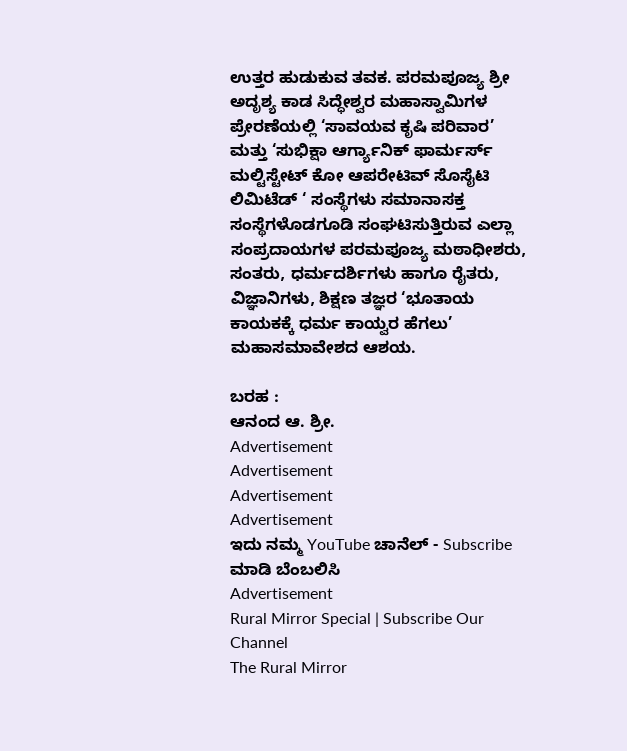ಉತ್ತರ ಹುಡುಕುವ ತವಕ. ಪರಮಪೂಜ್ಯ ಶ್ರೀ ಅದೃಶ್ಯ ಕಾಡ ಸಿದ್ಧೇಶ್ವರ ಮಹಾಸ್ವಾಮಿಗಳ ಪ್ರೇರಣೆಯಲ್ಲಿ ‘ಸಾವಯವ ಕೃಷಿ ಪರಿವಾರ’ ಮತ್ತು ‘ಸುಭಿಕ್ಷಾ ಆರ್ಗ್ಯಾನಿಕ್ ಫಾರ್ಮರ್ಸ್ ಮಲ್ಟಿಸ್ಟೇಟ್ ಕೋ ಆಪರೇಟಿವ್ ಸೊಸೈಟಿ ಲಿಮಿಟೆಡ್ ‘ ಸಂಸ್ಥೆಗಳು ಸಮಾನಾಸಕ್ತ ಸಂಸ್ಥೆಗಳೊಡಗೂಡಿ ಸಂಘಟಿಸುತ್ತಿರುವ ಎಲ್ಲಾ ಸಂಪ್ರದಾಯಗಳ ಪರಮಪೂಜ್ಯ ಮಠಾಧೀಶರು, ಸಂತರು, ಧರ್ಮದರ್ಶಿಗಳು ಹಾಗೂ ರೈತರು, ವಿಜ್ಞಾನಿಗಳು, ಶಿಕ್ಷಣ ತಜ್ಞರ ‘ಭೂತಾಯ ಕಾಯಕಕ್ಕೆ ಧರ್ಮ ಕಾಯ್ವರ ಹೆಗಲು’ ಮಹಾಸಮಾವೇಶದ ಆಶಯ.

ಬರಹ :
ಆನಂದ ಆ. ಶ್ರೀ.
Advertisement
Advertisement
Advertisement
Advertisement
ಇದು ನಮ್ಮ YouTube ಚಾನೆಲ್ - Subscribe ಮಾಡಿ ಬೆಂಬಲಿಸಿ
Advertisement
Rural Mirror Special | Subscribe Our Channel
The Rural Mirror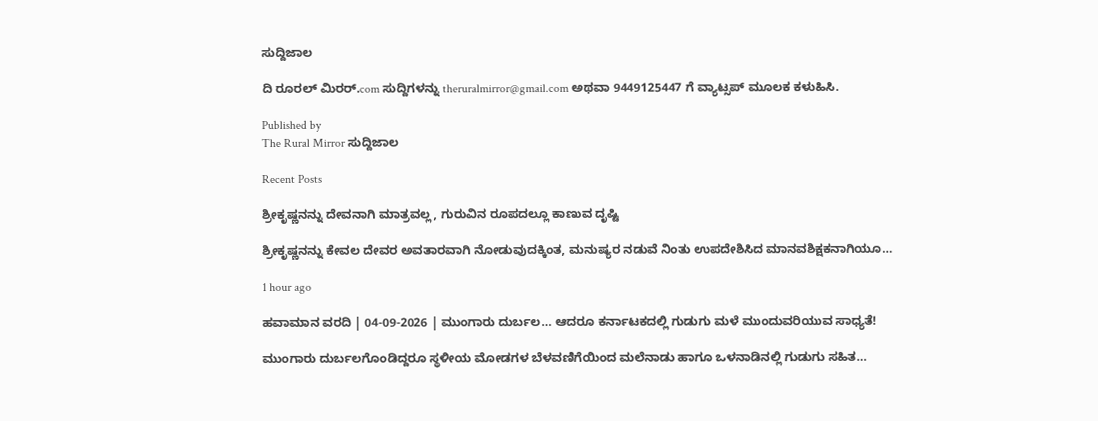ಸುದ್ದಿಜಾಲ

ದಿ ರೂರಲ್‌ ಮಿರರ್.com ಸುದ್ದಿಗಳನ್ನು ‌theruralmirror@gmail.com ಅಥವಾ 9449125447 ಗೆ ವ್ಯಾಟ್ಸಪ್ ಮೂಲಕ ಕಳುಹಿಸಿ.

Published by
The Rural Mirror ಸುದ್ದಿಜಾಲ

Recent Posts

ಶ್ರೀಕೃಷ್ಣನನ್ನು ದೇವನಾಗಿ ಮಾತ್ರವಲ್ಲ, ಗುರುವಿನ ರೂಪದಲ್ಲೂ ಕಾಣುವ ದೃಷ್ಟಿ

ಶ್ರೀಕೃಷ್ಣನನ್ನು ಕೇವಲ ದೇವರ ಅವತಾರವಾಗಿ ನೋಡುವುದಕ್ಕಿಂತ, ಮನುಷ್ಯರ ನಡುವೆ ನಿಂತು ಉಪದೇಶಿಸಿದ ಮಾನವಶಿಕ್ಷಕನಾಗಿಯೂ…

1 hour ago

ಹವಾಮಾನ ವರದಿ | 04-09-2026 | ಮುಂಗಾರು ದುರ್ಬಲ… ಆದರೂ ಕರ್ನಾಟಕದಲ್ಲಿ ಗುಡುಗು ಮಳೆ ಮುಂದುವರಿಯುವ ಸಾಧ್ಯತೆ!

ಮುಂಗಾರು ದುರ್ಬಲಗೊಂಡಿದ್ದರೂ ಸ್ಥಳೀಯ ಮೋಡಗಳ ಬೆಳವಣಿಗೆಯಿಂದ ಮಲೆನಾಡು ಹಾಗೂ ಒಳನಾಡಿನಲ್ಲಿ ಗುಡುಗು ಸಹಿತ…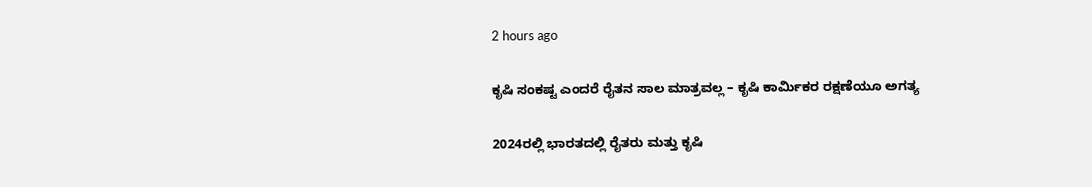2 hours ago

ಕೃಷಿ ಸಂಕಷ್ಟ ಎಂದರೆ ರೈತನ ಸಾಲ ಮಾತ್ರವಲ್ಲ – ಕೃಷಿ ಕಾರ್ಮಿಕರ ರಕ್ಷಣೆಯೂ ಅಗತ್ಯ

2024ರಲ್ಲಿ ಭಾರತದಲ್ಲಿ ರೈತರು ಮತ್ತು ಕೃಷಿ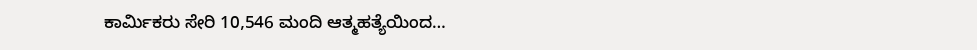ಕಾರ್ಮಿಕರು ಸೇರಿ 10,546 ಮಂದಿ ಆತ್ಮಹತ್ಯೆಯಿಂದ…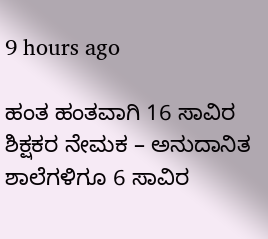9 hours ago

ಹಂತ ಹಂತವಾಗಿ 16 ಸಾವಿರ ಶಿಕ್ಷಕರ ನೇಮಕ – ಅನುದಾನಿತ ಶಾಲೆಗಳಿಗೂ 6 ಸಾವಿರ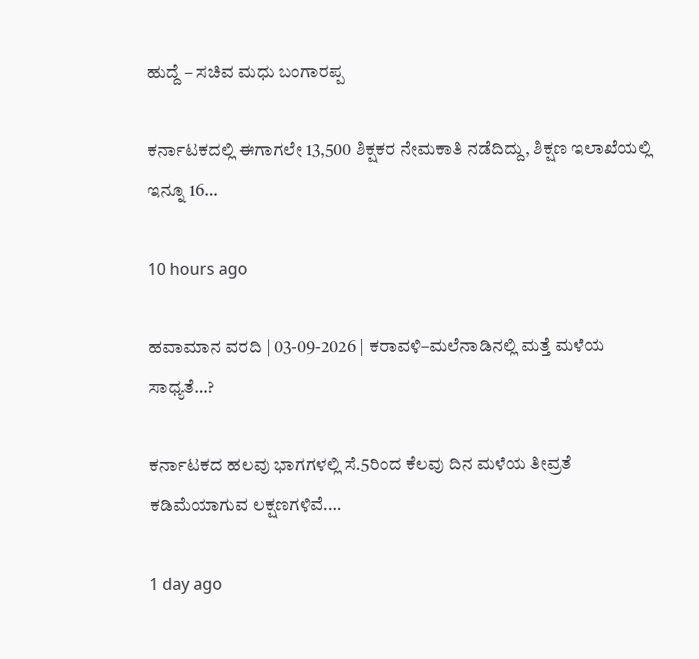ಹುದ್ದೆ – ಸಚಿವ ಮಧು ಬಂಗಾರಪ್ಪ

ಕರ್ನಾಟಕದಲ್ಲಿ ಈಗಾಗಲೇ 13,500 ಶಿಕ್ಷಕರ ನೇಮಕಾತಿ ನಡೆದಿದ್ದು, ಶಿಕ್ಷಣ ಇಲಾಖೆಯಲ್ಲಿ ಇನ್ನೂ 16…

10 hours ago

ಹವಾಮಾನ ವರದಿ | 03-09-2026 | ಕರಾವಳಿ–ಮಲೆನಾಡಿನಲ್ಲಿ ಮತ್ತೆ ಮಳೆಯ ಸಾಧ್ಯತೆ…?

ಕರ್ನಾಟಕದ ಹಲವು ಭಾಗಗಳಲ್ಲಿ ಸೆ.5ರಿಂದ ಕೆಲವು ದಿನ ಮಳೆಯ ತೀವ್ರತೆ ಕಡಿಮೆಯಾಗುವ ಲಕ್ಷಣಗಳಿವೆ.…

1 day ago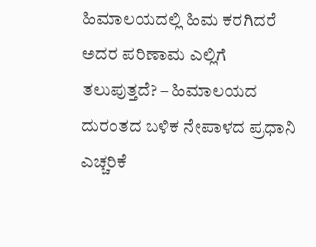ಹಿಮಾಲಯದಲ್ಲಿ ಹಿಮ ಕರಗಿದರೆ ಅದರ ಪರಿಣಾಮ ಎಲ್ಲಿಗೆ ತಲುಪುತ್ತದೆ? – ಹಿಮಾಲಯದ ದುರಂತದ ಬಳಿಕ ನೇಪಾಳದ ಪ್ರಧಾನಿ ಎಚ್ಚರಿಕೆ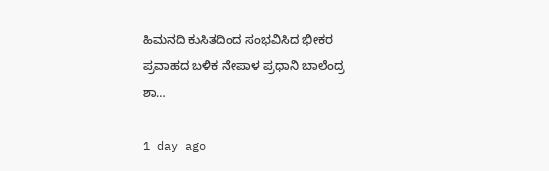ಹಿಮನದಿ ಕುಸಿತದಿಂದ ಸಂಭವಿಸಿದ ಭೀಕರ ಪ್ರವಾಹದ ಬಳಿಕ ನೇಪಾಳ ಪ್ರಧಾನಿ ಬಾಲೆಂದ್ರ ಶಾ…

1 day ago